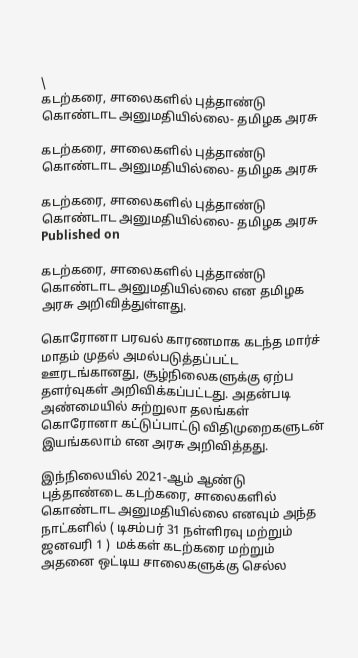\
கடற்கரை, சாலைகளில் புத்தாண்டு கொண்டாட அனுமதியில்லை- தமிழக அரசு

கடற்கரை, சாலைகளில் புத்தாண்டு கொண்டாட அனுமதியில்லை- தமிழக அரசு

கடற்கரை, சாலைகளில் புத்தாண்டு கொண்டாட அனுமதியில்லை- தமிழக அரசு
Published on

கடற்கரை, சாலைகளில் புத்தாண்டு கொண்டாட அனுமதியில்லை என தமிழக அரசு அறிவித்துள்ளது.

கொரோனா பரவல் காரணமாக கடந்த மார்ச் மாதம் முதல் அமல்படுத்தப்பட்ட ஊரடங்கானது, சூழ்நிலைகளுக்கு ஏற்ப தளர்வுகள் அறிவிக்கப்பட்டது. அதன்படி அண்மையில் சுற்றுலா தலங்கள் கொரோனா கட்டுப்பாட்டு விதிமுறைகளுடன் இயங்கலாம் என அரசு அறிவித்தது.

இந்நிலையில் 2021-ஆம் ஆண்டு புத்தாண்டை கடற்கரை, சாலைகளில் கொண்டாட அனுமதியில்லை எனவும் அந்த நாட்களில் ( டிசம்பர் 31 நள்ளிரவு மற்றும் ஜனவரி 1 )  மக்கள் கடற்கரை மற்றும் அதனை ஒட்டிய சாலைகளுக்கு செல்ல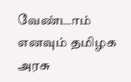வேண்டாம் எனவும் தமிழக அரசு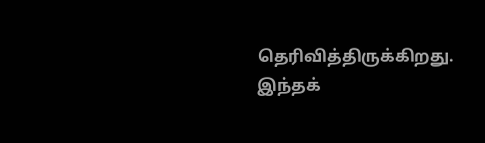தெரிவித்திருக்கிறது. இந்தக்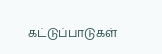கட்டுப்பாடுகள்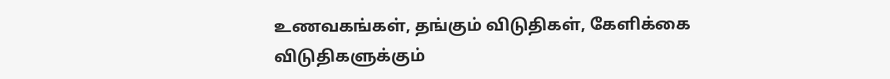உணவகங்கள், தங்கும் விடுதிகள், கேளிக்கை விடுதிகளுக்கும்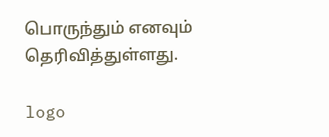பொருந்தும் எனவும் தெரிவித்துள்ளது.

logo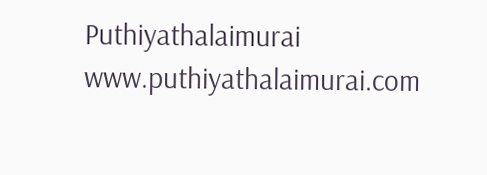Puthiyathalaimurai
www.puthiyathalaimurai.com